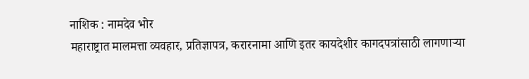नाशिक : नामदेव भोर
महाराष्ट्रात मालमत्ता व्यवहार, प्रतिज्ञापत्र, करारनामा आणि इतर कायदेशीर कागदपत्रांसाठी लागणाऱ्या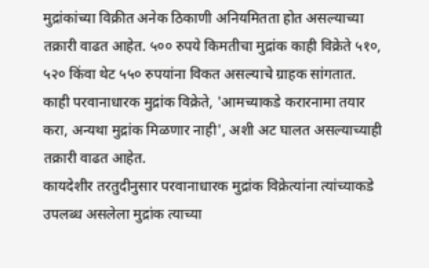मुद्रांकांच्या विक्रीत अनेक ठिकाणी अनियमितता होत असल्याच्या तक्रारी वाढत आहेत. ५०० रुपये किमतीचा मुद्रांक काही विक्रेते ५१०, ५२० किंवा थेट ५५० रुपयांना विकत असल्याचे ग्राहक सांगतात.
काही परवानाधारक मुद्रांक विक्रेते, 'आमच्याकडे करारनामा तयार करा, अन्यथा मुद्रांक मिळणार नाही', अशी अट घालत असल्याच्याही तक्रारी वाढत आहेत.
कायदेशीर तरतुदीनुसार परवानाधारक मुद्रांक विक्रेत्यांना त्यांच्याकडे उपलब्ध असलेला मुद्रांक त्याच्या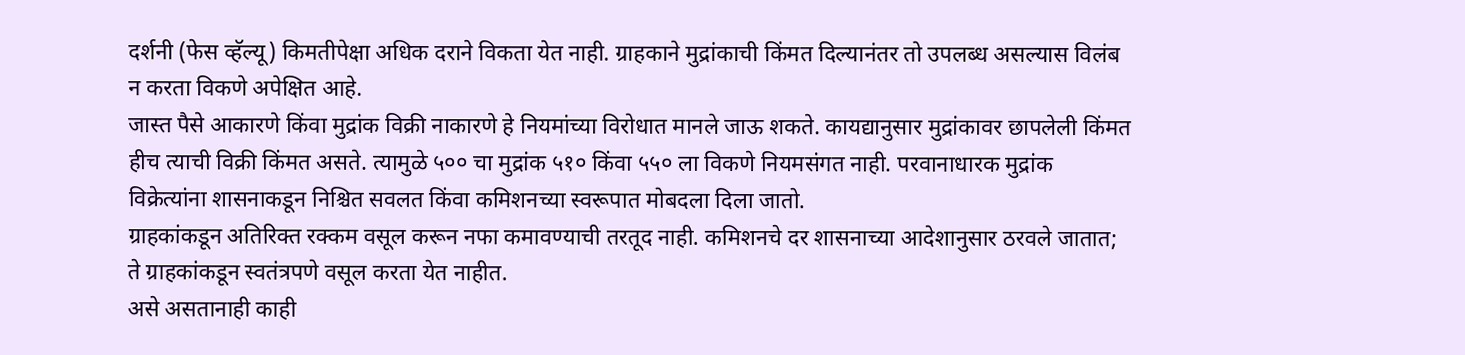दर्शनी (फेस व्हॅल्यू) किमतीपेक्षा अधिक दराने विकता येत नाही. ग्राहकाने मुद्रांकाची किंमत दिल्यानंतर तो उपलब्ध असल्यास विलंब न करता विकणे अपेक्षित आहे.
जास्त पैसे आकारणे किंवा मुद्रांक विक्री नाकारणे हे नियमांच्या विरोधात मानले जाऊ शकते. कायद्यानुसार मुद्रांकावर छापलेली किंमत हीच त्याची विक्री किंमत असते. त्यामुळे ५०० चा मुद्रांक ५१० किंवा ५५० ला विकणे नियमसंगत नाही. परवानाधारक मुद्रांक विक्रेत्यांना शासनाकडून निश्चित सवलत किंवा कमिशनच्या स्वरूपात मोबदला दिला जातो.
ग्राहकांकडून अतिरिक्त रक्कम वसूल करून नफा कमावण्याची तरतूद नाही. कमिशनचे दर शासनाच्या आदेशानुसार ठरवले जातात; ते ग्राहकांकडून स्वतंत्रपणे वसूल करता येत नाहीत.
असे असतानाही काही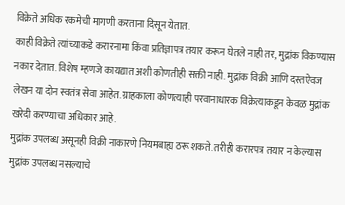विक्रेते अधिक रकमेची मागणी करताना दिसून येतात.
काही विक्रेते त्यांच्याकडे करारनामा किंवा प्रतिज्ञापत्र तयार करून घेतले नाही तर, मुद्रांक विकण्यास नकार देतात. विशेष म्हणजे कायद्यात अशी कोणतीही सक्ती नाही. मुद्रांक विक्री आणि दस्तऐवज लेखन या दोन स्वतंत्र सेवा आहेत. ग्राहकाला कोणत्याही परवानाधारक विक्रेत्याकडून केवळ मुद्रांक खरेदी करण्याचा अधिकार आहे.
मुद्रांक उपलब्ध असूनही विक्री नाकारणे नियमबाह्य ठरू शकते. तरीही करारपत्र तयार न केल्यास मुद्रांक उपलब्ध नसल्याचे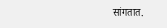सांगतात.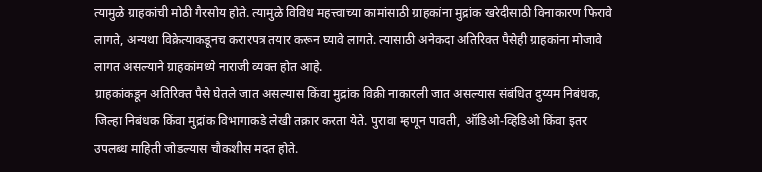त्यामुळे ग्राहकांची मोठी गैरसोय होते. त्यामुळे विविध महत्त्वाच्या कामांसाठी ग्राहकांना मुद्रांक खरेदीसाठी विनाकारण फिरावे लागते, अन्यथा विक्रेत्याकडूनच करारपत्र तयार करून घ्यावे लागते. त्यासाठी अनेकदा अतिरिक्त पैसेही ग्राहकांना मोजावे लागत असल्याने ग्राहकांमध्ये नाराजी व्यक्त होत आहे.
ग्राहकांकडून अतिरिक्त पैसे घेतले जात असल्यास किंवा मुद्रांक विक्री नाकारली जात असल्यास संबंधित दुय्यम निबंधक, जिल्हा निबंधक किंवा मुद्रांक विभागाकडे लेखी तक्रार करता येते. पुरावा म्हणून पावती, ऑडिओ-व्हिडिओ किंवा इतर उपलब्ध माहिती जोडल्यास चौकशीस मदत होते.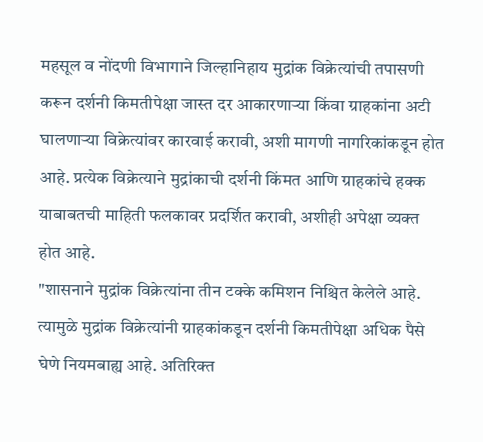महसूल व नोंदणी विभागाने जिल्हानिहाय मुद्रांक विक्रेत्यांची तपासणी करून दर्शनी किमतीपेक्षा जास्त दर आकारणाऱ्या किंवा ग्राहकांना अटी घालणाऱ्या विक्रेत्यांवर कारवाई करावी, अशी मागणी नागरिकांकडून होत आहे. प्रत्येक विक्रेत्याने मुद्रांकाची दर्शनी किंमत आणि ग्राहकांचे हक्क याबाबतची माहिती फलकावर प्रदर्शित करावी, अशीही अपेक्षा व्यक्त होत आहे.
"शासनाने मुद्रांक विक्रेत्यांना तीन टक्के कमिशन निश्चित केलेले आहे. त्यामुळे मुद्रांक विक्रेत्यांनी ग्राहकांकडून दर्शनी किमतीपेक्षा अधिक पैसे घेणे नियमबाह्य आहे. अतिरिक्त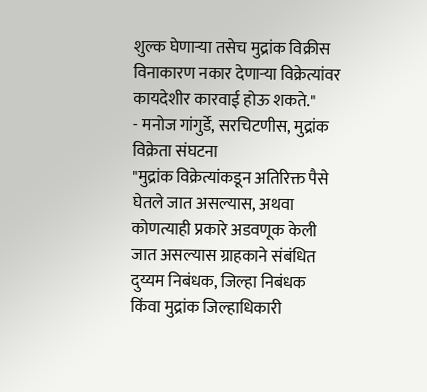शुल्क घेणाऱ्या तसेच मुद्रांक विक्रीस विनाकारण नकार देणाऱ्या विक्रेत्यांवर कायदेशीर कारवाई होऊ शकते."
- मनोज गांगुर्डे, सरचिटणीस, मुद्रांक विक्रेता संघटना
"मुद्रांक विक्रेत्यांकडून अतिरिक्त पैसे घेतले जात असल्यास, अथवा कोणत्याही प्रकारे अडवणूक केली जात असल्यास ग्राहकाने संबंधित दुय्यम निबंधक, जिल्हा निबंधक किंवा मुद्रांक जिल्हाधिकारी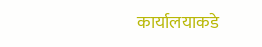कार्यालयाकडे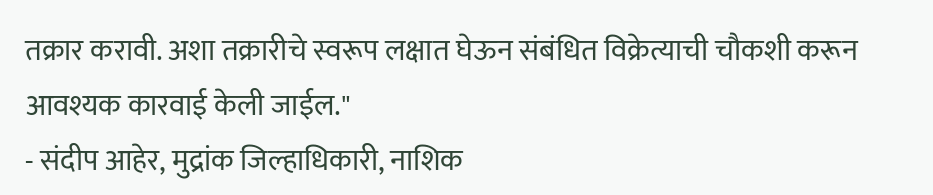तक्रार करावी. अशा तक्रारीचे स्वरूप लक्षात घेऊन संबंधित विक्रेत्याची चौकशी करून आवश्यक कारवाई केली जाईल."
- संदीप आहेर, मुद्रांक जिल्हाधिकारी, नाशिक